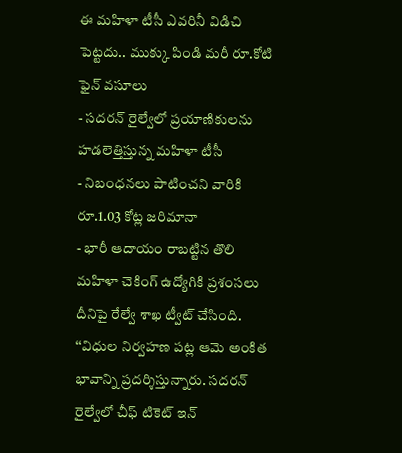ఈ మహిళా టీసీ ఎవరినీ విడిచి పెట్టదు.. ముక్కు పిండి మరీ రూ.కోటి ఫైన్ వసూలు
- సదరన్ రైల్వేలో ప్రయాణికులను హడలెత్తిస్తున్న మహిళా టీసీ
- నిబంధనలు పాటించని వారికి రూ.1.03 కోట్ల జరిమానా
- భారీ ఆదాయం రాబట్టిన తొలి మహిళా చెకింగ్ ఉద్యోగికి ప్రశంసలు
దీనిపై రేల్వే శాఖ ట్వీట్ చేసింది. ‘‘విధుల నిర్వహణ పట్ల ఆమె అంకిత భావాన్ని ప్రదర్శిస్తున్నారు. సదరన్ రైల్వేలో చీఫ్ టికెట్ ఇన్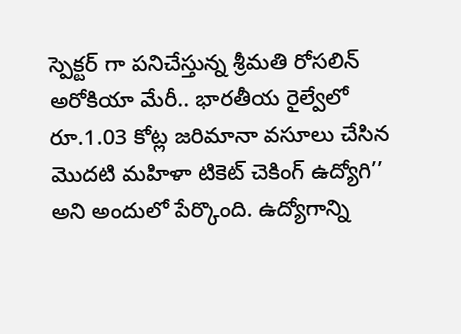స్పెక్టర్ గా పనిచేస్తున్న శ్రీమతి రోసలిన్ అరోకియా మేరీ.. భారతీయ రైల్వేలో రూ.1.03 కోట్ల జరిమానా వసూలు చేసిన మొదటి మహిళా టికెట్ చెకింగ్ ఉద్యోగి’’ అని అందులో పేర్కొంది. ఉద్యోగాన్ని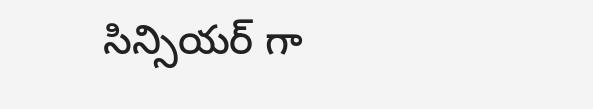సిన్సియర్ గా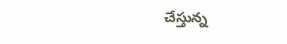చేస్తున్న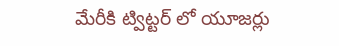మేరీకి ట్విట్టర్ లో యూజర్లు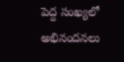పెద్ద సంఖ్యలో అభినందనలు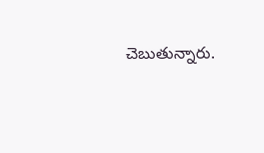చెబుతున్నారు.